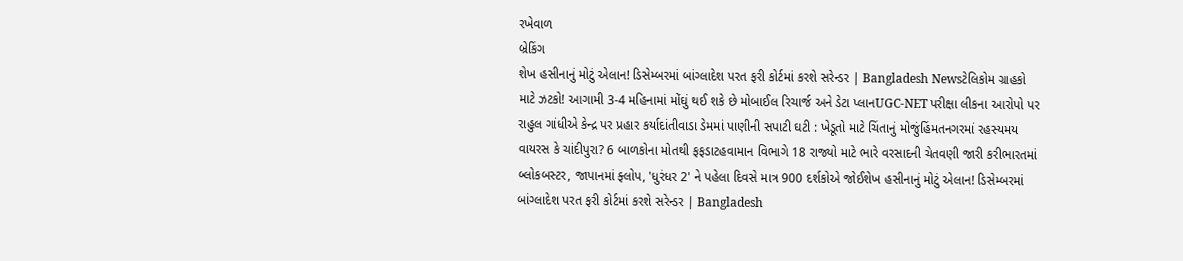રખેવાળ
બ્રેકિંગ
શેખ હસીનાનું મોટું એલાન! ડિસેમ્બરમાં બાંગ્લાદેશ પરત ફરી કોર્ટમાં કરશે સરેન્ડર | Bangladesh Newsટેલિકોમ ગ્રાહકો માટે ઝટકો! આગામી 3-4 મહિનામાં મોંઘું થઈ શકે છે મોબાઈલ રિચાર્જ અને ડેટા પ્લાનUGC-NET પરીક્ષા લીકના આરોપો પર રાહુલ ગાંધીએ કેન્દ્ર પર પ્રહાર કર્યાદાંતીવાડા ડેમમાં પાણીની સપાટી ઘટી : ખેડૂતો માટે ચિંતાનું મોજુંહિંમતનગરમાં રહસ્યમય વાયરસ કે ચાંદીપુરા? 6 બાળકોના મોતથી ફફડાટહવામાન વિભાગે 18 રાજ્યો માટે ભારે વરસાદની ચેતવણી જારી કરીભારતમાં બ્લોકબસ્ટર, જાપાનમાં ફ્લોપ, 'ધુરંધર 2' ને પહેલા દિવસે માત્ર 900 દર્શકોએ જોઈશેખ હસીનાનું મોટું એલાન! ડિસેમ્બરમાં બાંગ્લાદેશ પરત ફરી કોર્ટમાં કરશે સરેન્ડર | Bangladesh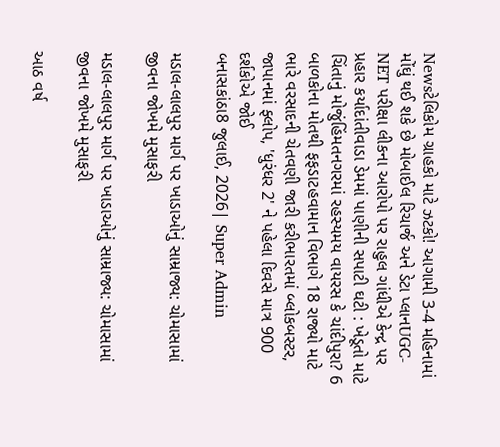Newsટેલિકોમ ગ્રાહકો માટે ઝટકો! આગામી 3-4 મહિનામાં મોંઘું થઈ શકે છે મોબાઈલ રિચાર્જ અને ડેટા પ્લાનUGC-NET પરીક્ષા લીકના આરોપો પર રાહુલ ગાંધીએ કેન્દ્ર પર પ્રહાર કર્યાદાંતીવાડા ડેમમાં પાણીની સપાટી ઘટી : ખેડૂતો માટે ચિંતાનું મોજુંહિંમતનગરમાં રહસ્યમય વાયરસ કે ચાંદીપુરા? 6 બાળકોના મોતથી ફફડાટહવામાન વિભાગે 18 રાજ્યો માટે ભારે વરસાદની ચેતવણી જારી કરીભારતમાં બ્લોકબસ્ટર, જાપાનમાં ફ્લોપ, 'ધુરંધર 2' ને પહેલા દિવસે માત્ર 900 દર્શકોએ જોઈ
બનાસકાંઠા8 જુલાઈ, 2026| Super Admin

મડાલ-લાલપુર માર્ગ પર ખાડાઓનું સામ્રાજ્ય: ચોમાસામાં જીવના જોખમે મુસાફરી

મડાલ-લાલપુર માર્ગ પર ખાડાઓનું સામ્રાજ્ય: ચોમાસામાં જીવના જોખમે મુસાફરી

આઠ વર્ષ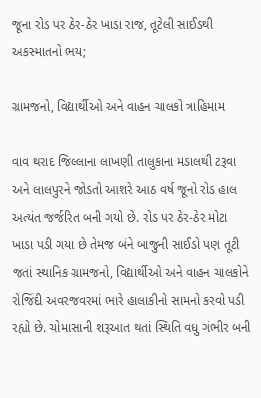જૂના રોડ પર ઠેર-ઠેર ખાડા રાજ, તૂટેલી સાઈડથી અકસ્માતનો ભય;

ગ્રામજનો, વિદ્યાર્થીઓ અને વાહન ચાલકો ત્રાહિમામ

વાવ થરાદ જિલ્લાના લાખણી તાલુકાના મડાલથી ટરૂવા અને લાલપુરને જોડતો આશરે આઠ વર્ષ જૂનો રોડ હાલ અત્યંત જર્જરિત બની ગયો છે. રોડ પર ઠેર-ઠેર મોટા ખાડા પડી ગયા છે તેમજ બંને બાજુની સાઈડો પણ તૂટી જતાં સ્થાનિક ગ્રામજનો, વિદ્યાર્થીઓ અને વાહન ચાલકોને રોજિંદી અવરજવરમાં ભારે હાલાકીનો સામનો કરવો પડી રહ્યો છે. ચોમાસાની શરૂઆત થતાં સ્થિતિ વધુ ગંભીર બની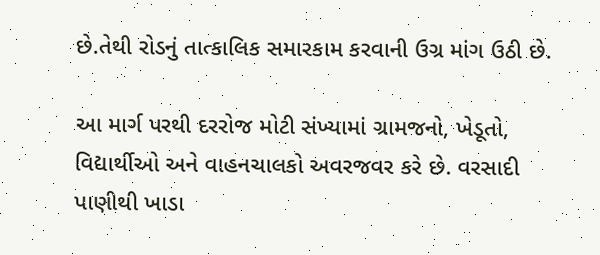છે.તેથી રોડનું તાત્કાલિક સમારકામ કરવાની ઉગ્ર માંગ ઉઠી છે.

આ માર્ગ પરથી દરરોજ મોટી સંખ્યામાં ગ્રામજનો, ખેડૂતો, વિદ્યાર્થીઓ અને વાહનચાલકો અવરજવર કરે છે. વરસાદી પાણીથી ખાડા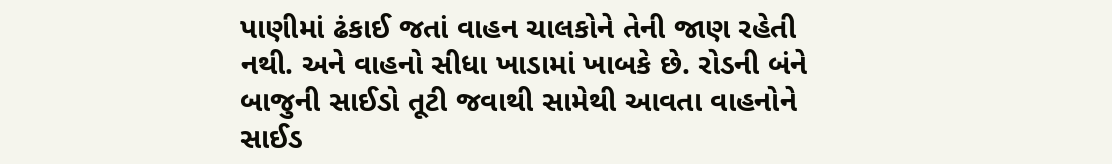પાણીમાં ઢંકાઈ જતાં વાહન ચાલકોને તેની જાણ રહેતી નથી. અને વાહનો સીધા ખાડામાં ખાબકે છે. રોડની બંને બાજુની સાઈડો તૂટી જવાથી સામેથી આવતા વાહનોને સાઈડ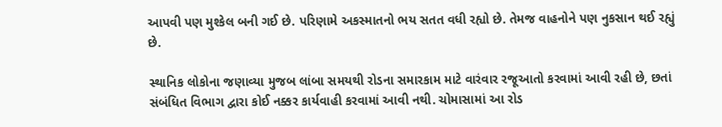આપવી પણ મુશ્કેલ બની ગઈ છે. પરિણામે અકસ્માતનો ભય સતત વધી રહ્યો છે. તેમજ વાહનોને પણ નુકસાન થઈ રહ્યું છે.

સ્થાનિક લોકોના જણાવ્યા મુજબ લાંબા સમયથી રોડના સમારકામ માટે વારંવાર રજૂઆતો કરવામાં આવી રહી છે, છતાં સંબંધિત વિભાગ દ્વારા કોઈ નક્કર કાર્યવાહી કરવામાં આવી નથી. ચોમાસામાં આ રોડ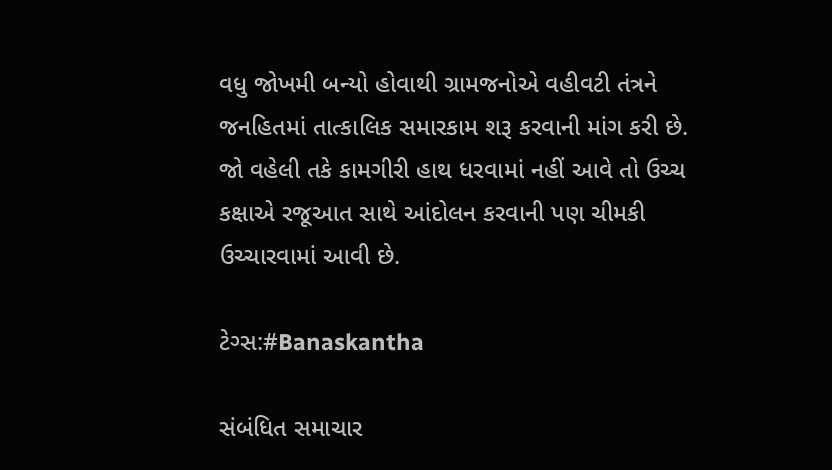વધુ જોખમી બન્યો હોવાથી ગ્રામજનોએ વહીવટી તંત્રને જનહિતમાં તાત્કાલિક સમારકામ શરૂ કરવાની માંગ કરી છે. જો વહેલી તકે કામગીરી હાથ ધરવામાં નહીં આવે તો ઉચ્ચ કક્ષાએ રજૂઆત સાથે આંદોલન કરવાની પણ ચીમકી ઉચ્ચારવામાં આવી છે.

ટેગ્સ:#Banaskantha

સંબંધિત સમાચાર